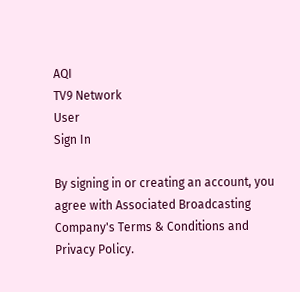AQI
TV9 Network
User
Sign In

By signing in or creating an account, you agree with Associated Broadcasting Company's Terms & Conditions and Privacy Policy.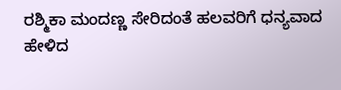ರಶ್ಮಿಕಾ ಮಂದಣ್ಣ ಸೇರಿದಂತೆ ಹಲವರಿಗೆ ಧನ್ಯವಾದ ಹೇಳಿದ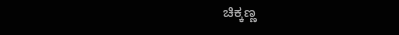ಚಿಕ್ಕಣ್ಣ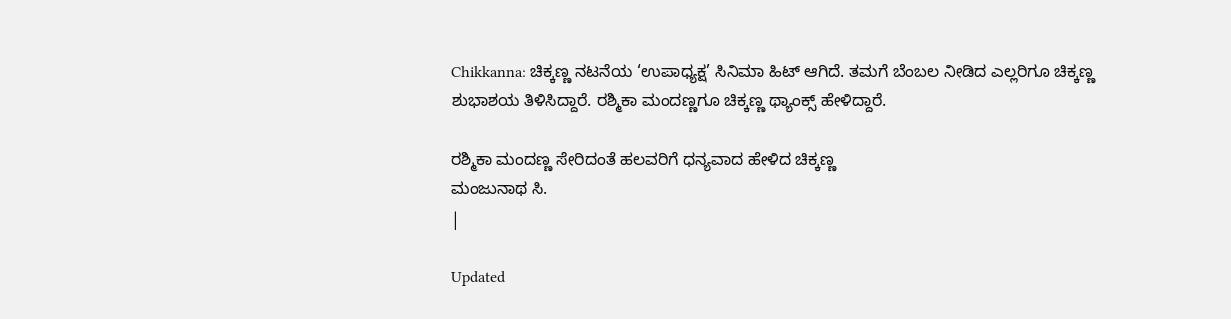Chikkanna: ಚಿಕ್ಕಣ್ಣ ನಟನೆಯ ‘ಉಪಾಧ್ಯಕ್ಷ’ ಸಿನಿಮಾ ಹಿಟ್ ಆಗಿದೆ. ತಮಗೆ ಬೆಂಬಲ ನೀಡಿದ ಎಲ್ಲರಿಗೂ ಚಿಕ್ಕಣ್ಣ ಶುಭಾಶಯ ತಿಳಿಸಿದ್ದಾರೆ. ರಶ್ಮಿಕಾ ಮಂದಣ್ಣಗೂ ಚಿಕ್ಕಣ್ಣ ಥ್ಯಾಂಕ್ಸ್ ಹೇಳಿದ್ದಾರೆ.

ರಶ್ಮಿಕಾ ಮಂದಣ್ಣ ಸೇರಿದಂತೆ ಹಲವರಿಗೆ ಧನ್ಯವಾದ ಹೇಳಿದ ಚಿಕ್ಕಣ್ಣ
ಮಂಜುನಾಥ ಸಿ.
|

Updated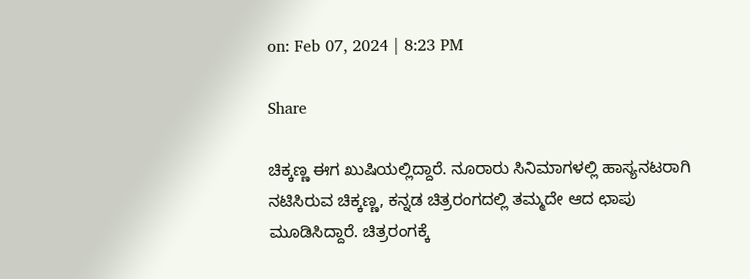on: Feb 07, 2024 | 8:23 PM

Share

ಚಿಕ್ಕಣ್ಣ ಈಗ ಖುಷಿಯಲ್ಲಿದ್ದಾರೆ. ನೂರಾರು ಸಿನಿಮಾಗಳಲ್ಲಿ ಹಾಸ್ಯನಟರಾಗಿ ನಟಿಸಿರುವ ಚಿಕ್ಕಣ್ಣ, ಕನ್ನಡ ಚಿತ್ರರಂಗದಲ್ಲಿ ತಮ್ಮದೇ ಆದ ಛಾಪು ಮೂಡಿಸಿದ್ದಾರೆ. ಚಿತ್ರರಂಗಕ್ಕೆ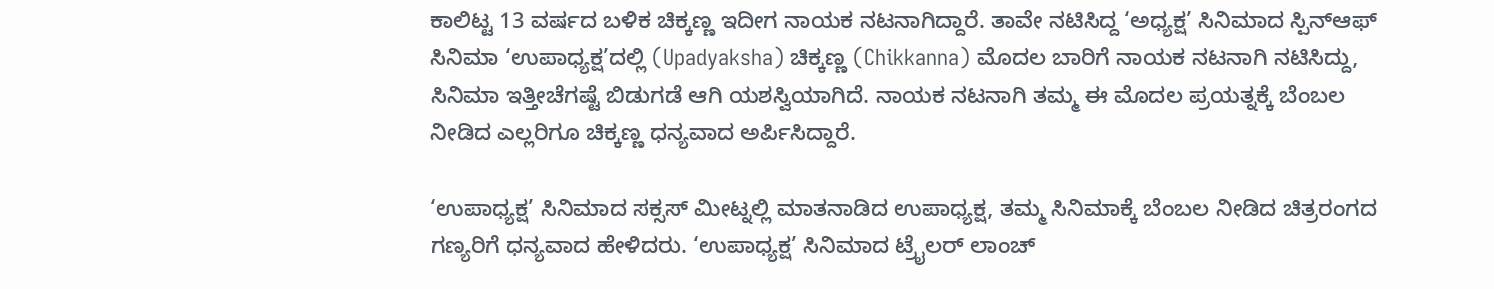ಕಾಲಿಟ್ಟ 13 ವರ್ಷದ ಬಳಿಕ ಚಿಕ್ಕಣ್ಣ ಇದೀಗ ನಾಯಕ ನಟನಾಗಿದ್ದಾರೆ. ತಾವೇ ನಟಿಸಿದ್ದ ‘ಅಧ್ಯಕ್ಷ’ ಸಿನಿಮಾದ ಸ್ಪಿನ್ಆಫ್ ಸಿನಿಮಾ ‘ಉಪಾಧ್ಯಕ್ಷ’ದಲ್ಲಿ (Upadyaksha) ಚಿಕ್ಕಣ್ಣ (Chikkanna) ಮೊದಲ ಬಾರಿಗೆ ನಾಯಕ ನಟನಾಗಿ ನಟಿಸಿದ್ದು, ಸಿನಿಮಾ ಇತ್ತೀಚೆಗಷ್ಟೆ ಬಿಡುಗಡೆ ಆಗಿ ಯಶಸ್ವಿಯಾಗಿದೆ. ನಾಯಕ ನಟನಾಗಿ ತಮ್ಮ ಈ ಮೊದಲ ಪ್ರಯತ್ನಕ್ಕೆ ಬೆಂಬಲ ನೀಡಿದ ಎಲ್ಲರಿಗೂ ಚಿಕ್ಕಣ್ಣ ಧನ್ಯವಾದ ಅರ್ಪಿಸಿದ್ದಾರೆ.

‘ಉಪಾಧ್ಯಕ್ಷ’ ಸಿನಿಮಾದ ಸಕ್ಸಸ್ ಮೀಟ್ನಲ್ಲಿ ಮಾತನಾಡಿದ ಉಪಾಧ್ಯಕ್ಷ, ತಮ್ಮ ಸಿನಿಮಾಕ್ಕೆ ಬೆಂಬಲ ನೀಡಿದ ಚಿತ್ರರಂಗದ ಗಣ್ಯರಿಗೆ ಧನ್ಯವಾದ ಹೇಳಿದರು. ‘ಉಪಾಧ್ಯಕ್ಷ’ ಸಿನಿಮಾದ ಟ್ರೈಲರ್ ಲಾಂಚ್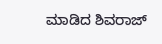ಮಾಡಿದ ಶಿವರಾಜ್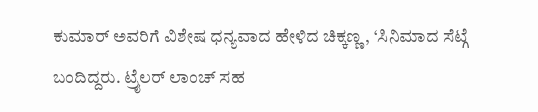ಕುಮಾರ್ ಅವರಿಗೆ ವಿಶೇಷ ಧನ್ಯವಾದ ಹೇಳಿದ ಚಿಕ್ಕಣ್ಣ, ‘ಸಿನಿಮಾದ ಸೆಟ್ಗೆ ಬಂದಿದ್ದರು. ಟ್ರೈಲರ್ ಲಾಂಚ್ ಸಹ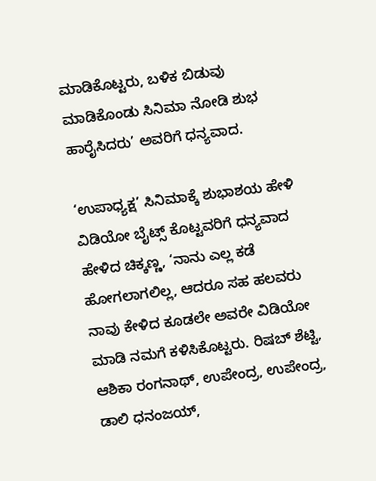ಮಾಡಿಕೊಟ್ಟರು, ಬಳಿಕ ಬಿಡುವು ಮಾಡಿಕೊಂಡು ಸಿನಿಮಾ ನೋಡಿ ಶುಭ ಹಾರೈಸಿದರು’ ಅವರಿಗೆ ಧನ್ಯವಾದ.

‘ಉಪಾಧ್ಯಕ್ಷ’ ಸಿನಿಮಾಕ್ಕೆ ಶುಭಾಶಯ ಹೇಳಿ ವಿಡಿಯೋ ಬೈಟ್ಸ್ ಕೊಟ್ಟವರಿಗೆ ಧನ್ಯವಾದ ಹೇಳಿದ ಚಿಕ್ಕಣ್ಣ, ‘ನಾನು ಎಲ್ಲ ಕಡೆ ಹೋಗಲಾಗಲಿಲ್ಲ, ಆದರೂ ಸಹ ಹಲವರು ನಾವು ಕೇಳಿದ ಕೂಡಲೇ ಅವರೇ ವಿಡಿಯೋ ಮಾಡಿ ನಮಗೆ ಕಳಿಸಿಕೊಟ್ಟರು. ರಿಷಬ್ ಶೆಟ್ಟಿ, ಆಶಿಕಾ ರಂಗನಾಥ್, ಉಪೇಂದ್ರ, ಉಪೇಂದ್ರ, ಡಾಲಿ ಧನಂಜಯ್,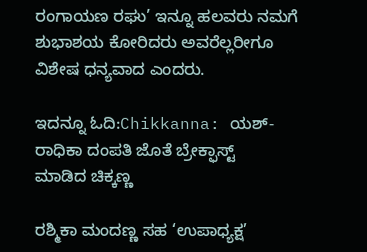ರಂಗಾಯಣ ರಘು’ ಇನ್ನೂ ಹಲವರು ನಮಗೆ ಶುಭಾಶಯ ಕೋರಿದರು ಅವರೆಲ್ಲರೀಗೂ ವಿಶೇಷ ಧನ್ಯವಾದ ಎಂದರು.

ಇದನ್ನೂ ಓದಿ:Chikkanna: ಯಶ್-ರಾಧಿಕಾ ದಂಪತಿ ಜೊತೆ ಬ್ರೇಕ್ಫಾಸ್ಟ್ ಮಾಡಿದ ‌ಚಿಕ್ಕಣ್ಣ

ರಶ್ಮಿಕಾ ಮಂದಣ್ಣ ಸಹ ‘ಉಪಾಧ್ಯಕ್ಷ’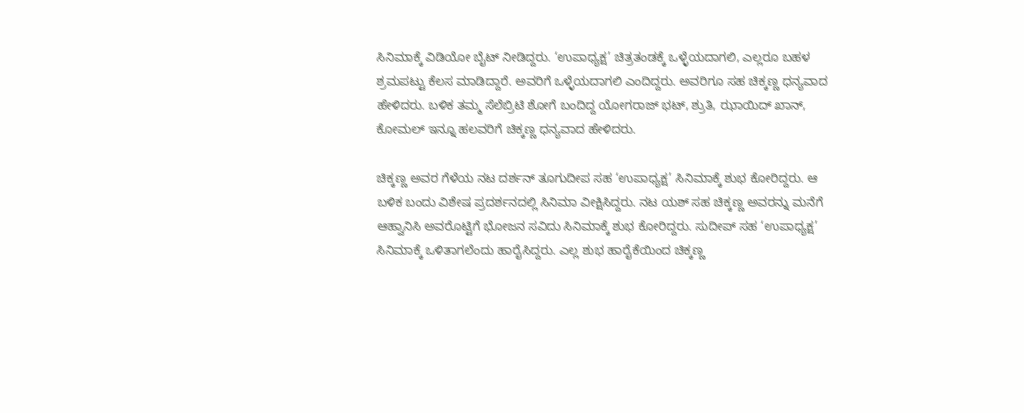ಸಿನಿಮಾಕ್ಕೆ ವಿಡಿಯೋ ಬೈಟ್ ನೀಡಿದ್ದರು. ‘ಉಪಾಧ್ಯಕ್ಷ’ ಚಿತ್ರತಂಡಕ್ಕೆ ಒಳ್ಳೆಯದಾಗಲಿ, ಎಲ್ಲರೂ ಬಹಳ ಶ್ರಮಪಟ್ಟು ಕೆಲಸ ಮಾಡಿದ್ದಾರೆ. ಅವರಿಗೆ ಒಳ್ಳೆಯದಾಗಲಿ ಎಂದಿದ್ದರು. ಅವರಿಗೂ ಸಹ ಚಿಕ್ಕಣ್ಣ ಧನ್ಯವಾದ ಹೇಳಿದರು. ಬಳಿಕ ತಮ್ಮ ಸೆಲೆಬ್ರಿಟಿ ಶೋಗೆ ಬಂದಿದ್ದ ಯೋಗರಾಜ್ ಭಟ್, ಶ್ರುತಿ, ಝಾಯಿದ್ ಖಾನ್, ಕೋಮಲ್ ಇನ್ನೂ ಹಲವರಿಗೆ ಚಿಕ್ಕಣ್ಣ ಧನ್ಯವಾದ ಹೇಳಿದರು.

ಚಿಕ್ಕಣ್ಣ ಅವರ ಗೆಳೆಯ ನಟ ದರ್ಶನ್ ತೂಗುದೀಪ ಸಹ ‘ಉಪಾಧ್ಯಕ್ಷ’ ಸಿನಿಮಾಕ್ಕೆ ಶುಭ ಕೋರಿದ್ದರು. ಆ ಬಳಿಕ ಬಂದು ವಿಶೇಷ ಪ್ರದರ್ಶನದಲ್ಲಿ ಸಿನಿಮಾ ವೀಕ್ಷಿಸಿದ್ದರು. ನಟ ಯಶ್ ಸಹ ಚಿಕ್ಕಣ್ಣ ಅವರನ್ನು ಮನೆಗೆ ಆಹ್ವಾನಿಸಿ ಅವರೊಟ್ಟಿಗೆ ಭೋಜನ ಸವಿದು ಸಿನಿಮಾಕ್ಕೆ ಶುಭ ಕೋರಿದ್ದರು. ಸುದೀಪ್ ಸಹ ‘ಉಪಾಧ್ಯಕ್ಷ’ ಸಿನಿಮಾಕ್ಕೆ ಒಳಿತಾಗಲೆಂದು ಹಾರೈಸಿದ್ದರು. ಎಲ್ಲ ಶುಭ ಹಾರೈಕೆಯಿಂದ ಚಿಕ್ಕಣ್ಣ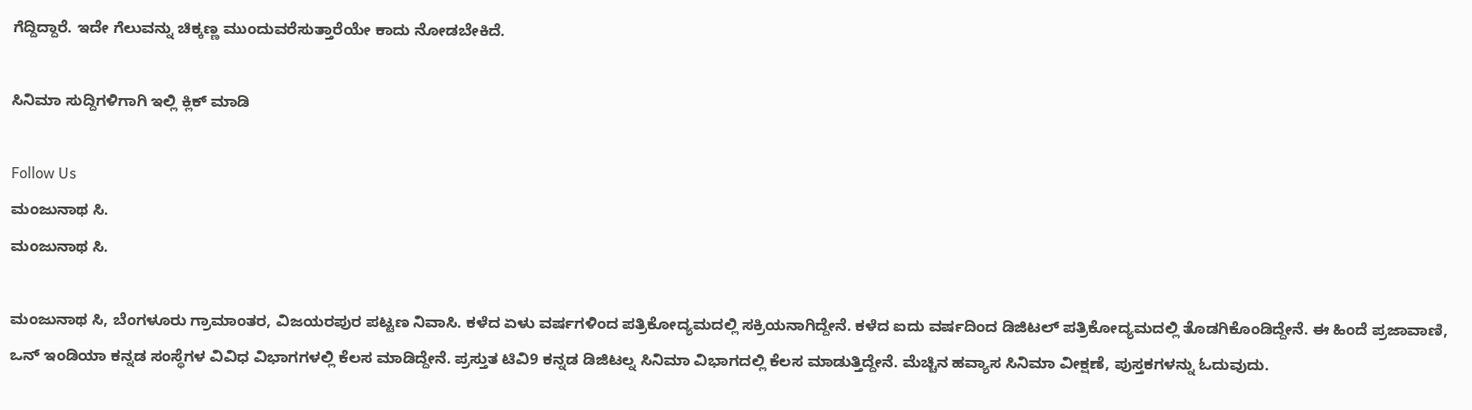ಗೆದ್ದಿದ್ದಾರೆ. ಇದೇ ಗೆಲುವನ್ನು ಚಿಕ್ಕಣ್ಣ ಮುಂದುವರೆಸುತ್ತಾರೆಯೇ ಕಾದು ನೋಡಬೇಕಿದೆ.

ಸಿನಿಮಾ ಸುದ್ದಿಗಳಿಗಾಗಿ ಇಲ್ಲಿ ಕ್ಲಿಕ್ ಮಾಡಿ

Follow Us
ಮಂಜುನಾಥ ಸಿ.
ಮಂಜುನಾಥ ಸಿ.

ಮಂಜುನಾಥ ಸಿ, ಬೆಂಗಳೂರು ಗ್ರಾಮಾಂತರ, ವಿಜಯರಪುರ ಪಟ್ಟಣ ನಿವಾಸಿ. ಕಳೆದ ಏಳು ವರ್ಷಗಳಿಂದ ಪತ್ರಿಕೋದ್ಯಮದಲ್ಲಿ ಸಕ್ರಿಯನಾಗಿದ್ದೇನೆ. ಕಳೆದ ಐದು ವರ್ಷದಿಂದ ಡಿಜಿಟಲ್ ಪತ್ರಿಕೋದ್ಯಮದಲ್ಲಿ ತೊಡಗಿಕೊಂಡಿದ್ದೇನೆ. ಈ ಹಿಂದೆ ಪ್ರಜಾವಾಣಿ, ಒನ್ ಇಂಡಿಯಾ ಕನ್ನಡ ಸಂಸ್ಥೆಗಳ ವಿವಿಧ ವಿಭಾಗಗಳಲ್ಲಿ ಕೆಲಸ ಮಾಡಿದ್ದೇನೆ. ಪ್ರಸ್ತುತ ಟಿವಿ9 ಕನ್ನಡ ಡಿಜಿಟಲ್ನ ಸಿನಿಮಾ ವಿಭಾಗದಲ್ಲಿ ಕೆಲಸ ಮಾಡುತ್ತಿದ್ದೇನೆ. ಮೆಚ್ಚಿನ ಹವ್ಯಾಸ ಸಿನಿಮಾ ವೀಕ್ಷಣೆ, ಪುಸ್ತಕಗಳನ್ನು ಓದುವುದು.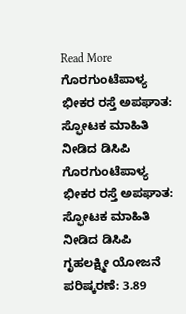Read More
ಗೊರಗುಂಟೆಪಾಳ್ಯ ಭೀಕರ ರಸ್ತೆ ಅಪಘಾತ: ಸ್ಫೋಟಕ ಮಾಹಿತಿ ನೀಡಿದ ಡಿಸಿಪಿ
ಗೊರಗುಂಟೆಪಾಳ್ಯ ಭೀಕರ ರಸ್ತೆ ಅಪಘಾತ: ಸ್ಫೋಟಕ ಮಾಹಿತಿ ನೀಡಿದ ಡಿಸಿಪಿ
ಗೃಹಲಕ್ಷ್ಮೀ ಯೋಜನೆ ಪರಿಷ್ಕರಣೆ: 3.89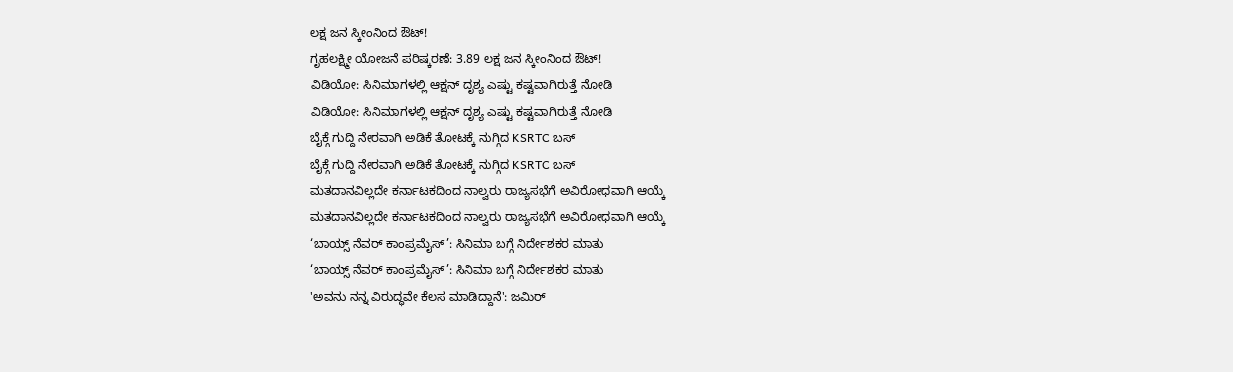ಲಕ್ಷ ಜನ ಸ್ಕೀಂನಿಂದ ಔಟ್!
ಗೃಹಲಕ್ಷ್ಮೀ ಯೋಜನೆ ಪರಿಷ್ಕರಣೆ: 3.89 ಲಕ್ಷ ಜನ ಸ್ಕೀಂನಿಂದ ಔಟ್!
ವಿಡಿಯೋ: ಸಿನಿಮಾಗಳಲ್ಲಿ ಆಕ್ಷನ್ ದೃಶ್ಯ ಎಷ್ಟು ಕಷ್ಟವಾಗಿರುತ್ತೆ ನೋಡಿ
ವಿಡಿಯೋ: ಸಿನಿಮಾಗಳಲ್ಲಿ ಆಕ್ಷನ್ ದೃಶ್ಯ ಎಷ್ಟು ಕಷ್ಟವಾಗಿರುತ್ತೆ ನೋಡಿ
ಬೈಕ್ಗೆ ಗುದ್ದಿ ನೇರವಾಗಿ ಅಡಿಕೆ ತೋಟಕ್ಕೆ ನುಗ್ಗಿದ KSRTC ಬಸ್
ಬೈಕ್ಗೆ ಗುದ್ದಿ ನೇರವಾಗಿ ಅಡಿಕೆ ತೋಟಕ್ಕೆ ನುಗ್ಗಿದ KSRTC ಬಸ್
ಮತದಾನವಿಲ್ಲದೇ ಕರ್ನಾಟಕದಿಂದ ನಾಲ್ವರು ರಾಜ್ಯಸಭೆಗೆ ಅವಿರೋಧವಾಗಿ ಆಯ್ಕೆ
ಮತದಾನವಿಲ್ಲದೇ ಕರ್ನಾಟಕದಿಂದ ನಾಲ್ವರು ರಾಜ್ಯಸಭೆಗೆ ಅವಿರೋಧವಾಗಿ ಆಯ್ಕೆ
‘ಬಾಯ್ಸ್ ನೆವರ್ ಕಾಂಪ್ರಮೈಸ್’: ಸಿನಿಮಾ ಬಗ್ಗೆ ನಿರ್ದೇಶಕರ ಮಾತು
‘ಬಾಯ್ಸ್ ನೆವರ್ ಕಾಂಪ್ರಮೈಸ್’: ಸಿನಿಮಾ ಬಗ್ಗೆ ನಿರ್ದೇಶಕರ ಮಾತು
'ಅವನು ನನ್ನ ವಿರುದ್ಧವೇ ಕೆಲಸ ಮಾಡಿದ್ದಾನೆ': ಜಮಿರ್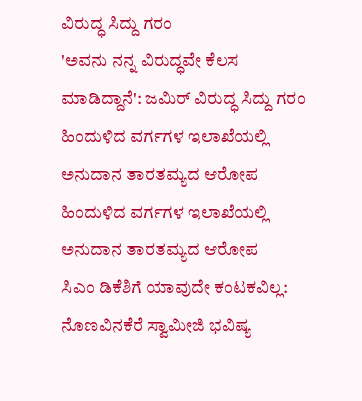ವಿರುದ್ಧ ಸಿದ್ದು ಗರಂ
'ಅವನು ನನ್ನ ವಿರುದ್ಧವೇ ಕೆಲಸ ಮಾಡಿದ್ದಾನೆ': ಜಮಿರ್ ವಿರುದ್ಧ ಸಿದ್ದು ಗರಂ
ಹಿಂದುಳಿದ ವರ್ಗಗಳ ಇಲಾಖೆಯಲ್ಲಿ ಅನುದಾನ ತಾರತಮ್ಯದ ಆರೋಪ
ಹಿಂದುಳಿದ ವರ್ಗಗಳ ಇಲಾಖೆಯಲ್ಲಿ ಅನುದಾನ ತಾರತಮ್ಯದ ಆರೋಪ
ಸಿಎಂ ಡಿಕೆಶಿಗೆ ಯಾವುದೇ ಕಂಟಕವಿಲ್ಲ: ನೊಣವಿನಕೆರೆ ಸ್ವಾಮೀಜಿ ಭವಿಷ್ಯ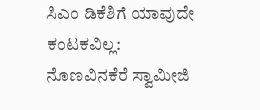ಸಿಎಂ ಡಿಕೆಶಿಗೆ ಯಾವುದೇ ಕಂಟಕವಿಲ್ಲ: ನೊಣವಿನಕೆರೆ ಸ್ವಾಮೀಜಿ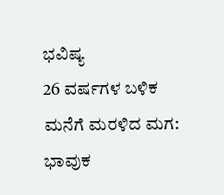ಭವಿಷ್ಯ
26 ವರ್ಷಗಳ ಬಳಿಕ ಮನೆಗೆ ಮರಳಿದ ಮಗ: ಭಾವುಕ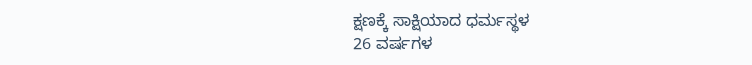ಕ್ಷಣಕ್ಕೆ ಸಾಕ್ಷಿಯಾದ ಧರ್ಮಸ್ಥಳ
26 ವರ್ಷಗಳ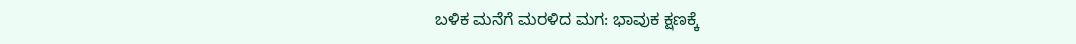ಬಳಿಕ ಮನೆಗೆ ಮರಳಿದ ಮಗ: ಭಾವುಕ ಕ್ಷಣಕ್ಕೆ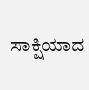ಸಾಕ್ಷಿಯಾದ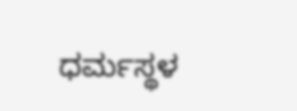ಧರ್ಮಸ್ಥಳ